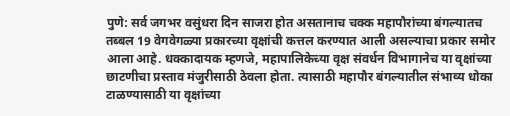पुणे: सर्व जगभर वसुंधरा दिन साजरा होत असतानाच चक्क महापौरांच्या बंगल्यातच तब्बल 19 वेगवेगळ्या प्रकारच्या वृक्षांची कत्तल करण्यात आली असल्याचा प्रकार समोर आला आहे. धक्कादायक म्हणजे, महापालिकेच्या वृक्ष संवर्धन विभागानेच या वृक्षांच्या छाटणीचा प्रस्ताव मंजुरीसाठी ठेवला होता. त्यासाठी महापौर बंगल्यातील संभाव्य धोका टाळण्यासाठी या वृक्षांच्या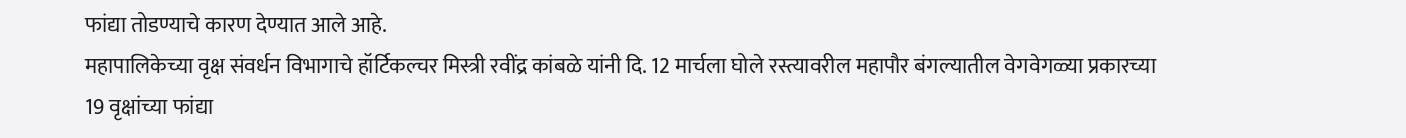फांद्या तोडण्याचे कारण देण्यात आले आहे.
महापालिकेच्या वृक्ष संवर्धन विभागाचे हॉर्टिकल्चर मिस्त्री रवींद्र कांबळे यांनी दि. 12 मार्चला घोले रस्त्यावरील महापौर बंगल्यातील वेगवेगळ्या प्रकारच्या 19 वृक्षांच्या फांद्या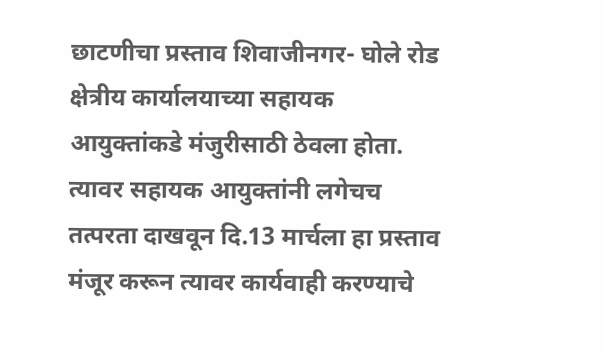छाटणीचा प्रस्ताव शिवाजीनगर- घोले रोड क्षेत्रीय कार्यालयाच्या सहायक आयुक्तांकडे मंजुरीसाठी ठेवला होता.
त्यावर सहायक आयुक्तांनी लगेचच तत्परता दाखवून दि.13 मार्चला हा प्रस्ताव मंजूर करून त्यावर कार्यवाही करण्याचे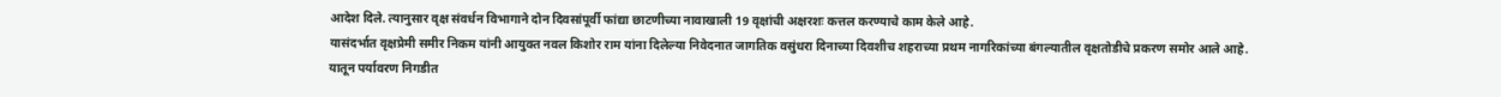आदेश दिले. त्यानुसार वृक्ष संवर्धन विभागाने दोन दिवसांपूर्वी फांद्या छाटणीच्या नावाखाली 19 वृक्षांची अक्षरशः कत्तल करण्याचे काम केले आहे.
यासंदर्भात वृक्षप्रेमी समीर निकम यांनी आयुक्त नवल किशोर राम यांना दिलेल्या निवेदनात जागतिक वसुंधरा दिनाच्या दिवशीच शहराच्या प्रथम नागरिकांच्या बंगल्यातील वृक्षतोडीचे प्रकरण समोर आले आहे.
यातून पर्यावरण निगडीत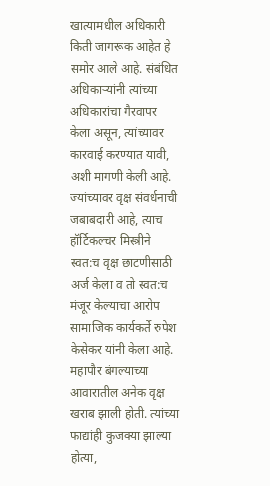खात्यामधील अधिकारी किती जागरूक आहेत हे समोर आले आहे. संबंधित अधिकाऱ्यांनी त्यांच्या अधिकारांचा गैरवापर केला असून, त्यांच्यावर कारवाई करण्यात यावी, अशी मागणी केली आहे. ज्यांच्यावर वृक्ष संवर्धनाची जबाबदारी आहे, त्याच हॉर्टिकल्चर मिस्त्रीने स्वत:च वृक्ष छाटणीसाठी अर्ज केला व तो स्वत:च मंजूर केल्याचा आरोप सामाजिक कार्यकर्ते रुपेश केसेकर यांनी केला आहे.
महापौर बंगल्याच्या आवारातील अनेक वृक्ष खराब झाली होती. त्यांच्या फाद्यांही कुजक्या झाल्या होत्या,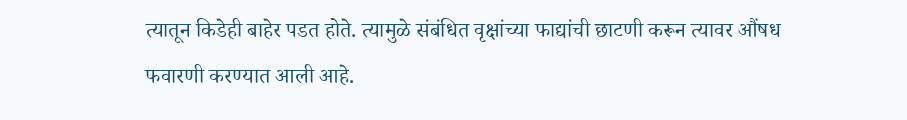त्यातून किडेही बाहेर पडत होते. त्यामुळे संबंधित वृक्षांच्या फाद्यांची छाटणी करून त्यावर औंषध फवारणी करण्यात आली आहे.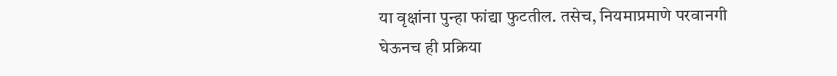या वृक्षांना पुन्हा फांद्या फुटतील. तसेच, नियमाप्रमाणे परवानगी घेऊनच ही प्रक्रिया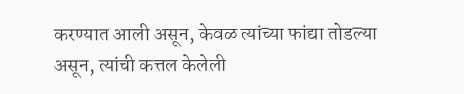करण्यात आली असून, केवळ त्यांच्या फांद्या तोडल्या असून, त्यांची कत्तल केलेली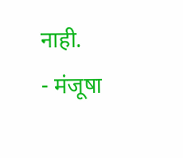नाही.
- मंजूषा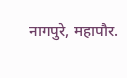नागपुरे, महापौर.